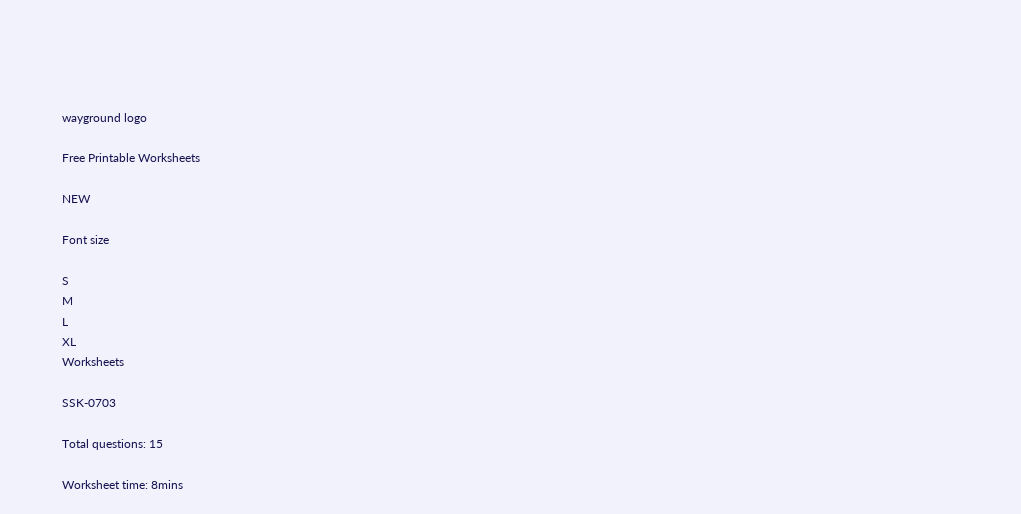wayground logo

Free Printable Worksheets

NEW

Font size

S
M
L
XL
Worksheets

SSK-0703

Total questions: 15

Worksheet time: 8mins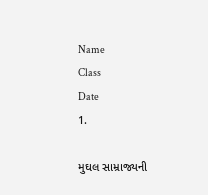Name
Class
Date
1.

મુઘલ સામ્રાજ્યની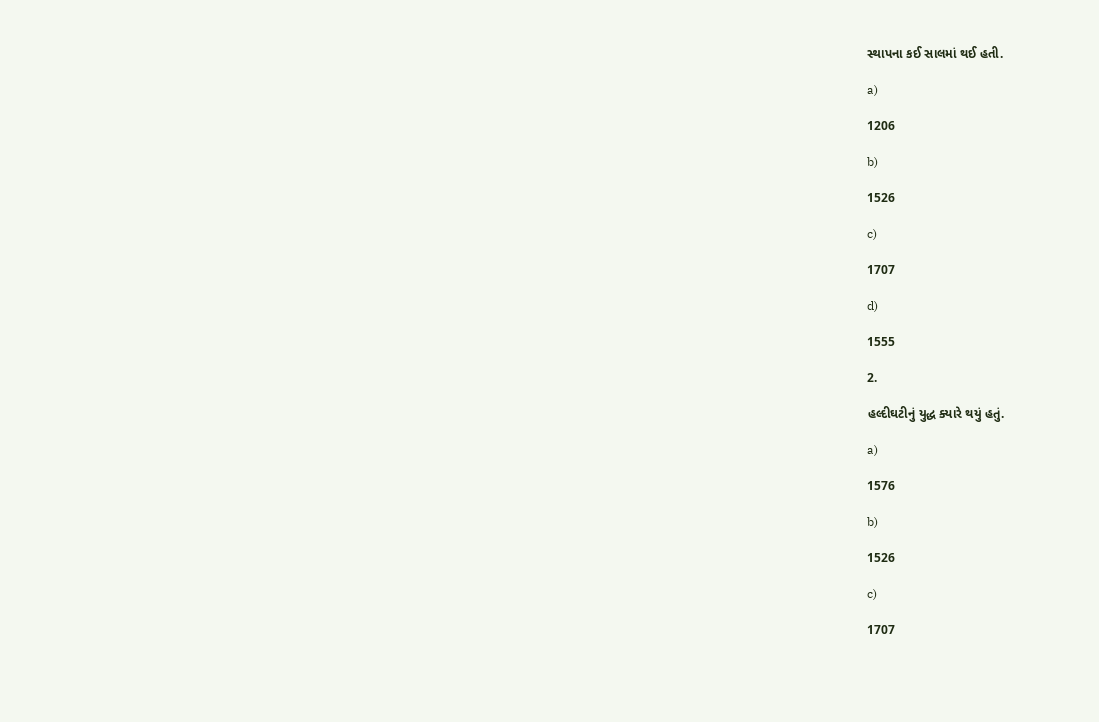સ્થાપના કઈ સાલમાં થઈ હતી.

a)

1206

b)

1526

c)

1707

d)

1555

2.

હલ્દીઘટીનું યુદ્ધ ક્યારે થયું હતું.

a)

1576

b)

1526

c)

1707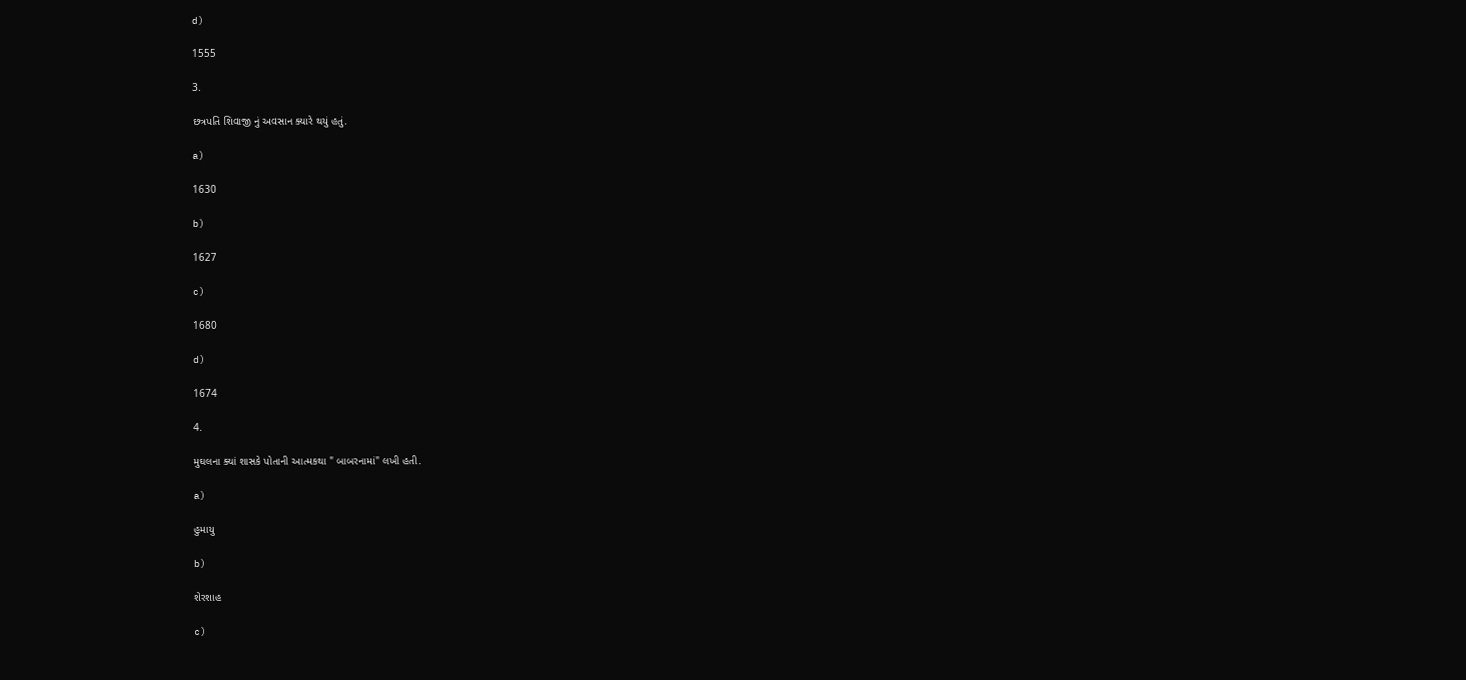d)

1555

3.

છત્રપતિ શિવાજી નું અવસાન ક્યારે થયું હતું.

a)

1630

b)

1627

c)

1680

d)

1674

4.

મુઘલના ક્યાં શાસકે પોતાની આત્મકથા " બાબરનામાં" લખી હતી.

a)

હુમાયુ

b)

શેરશાહ

c)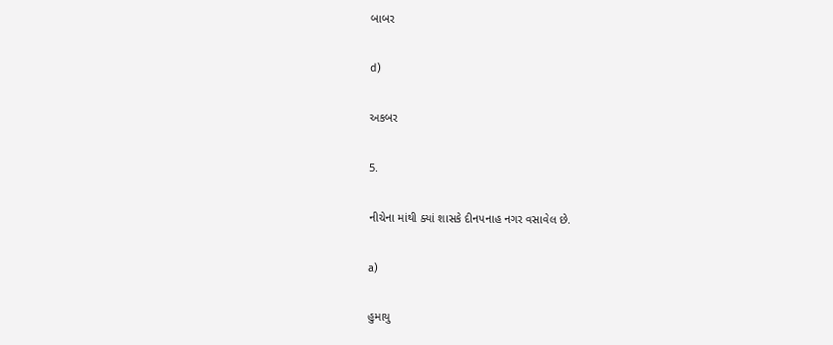બાબર

d)

અકબર

5.

નીચેના માંથી ક્યાં શાસકે દીનપનાહ નગર વસાવેલ છે.

a)

હુમાયુ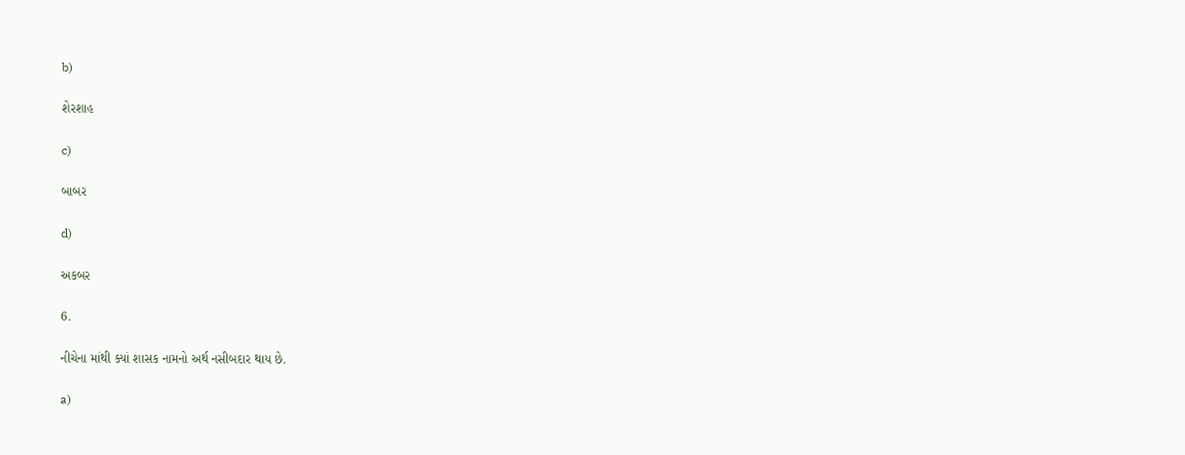b)

શેરશાહ

c)

બાબર

d)

અકબર

6.

નીચેના માંથી ક્યાં શાસક નામનો અર્થ નસીબદાર થાય છે.

a)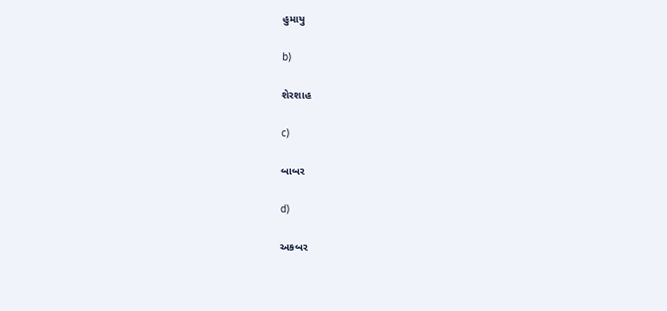હુમાયુ

b)

શેરશાહ

c)

બાબર

d)

અકબર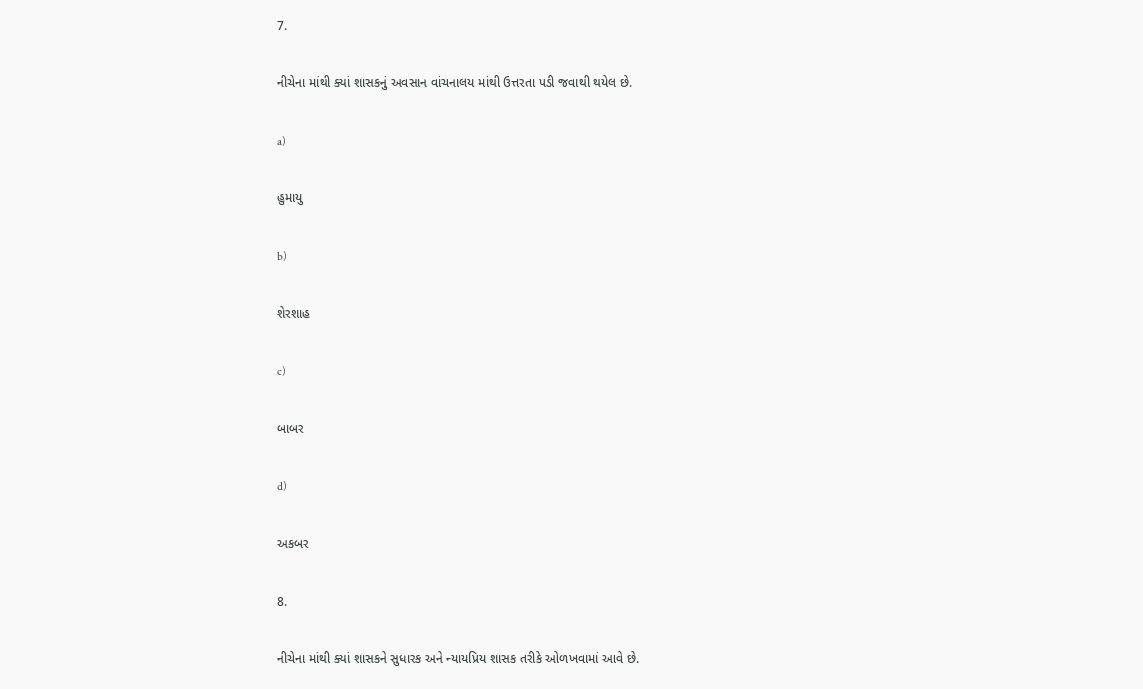7.

નીચેના માંથી ક્યાં શાસકનું અવસાન વાંચનાલય માંથી ઉત્તરતા પડી જવાથી થયેલ છે.

a)

હુમાયુ

b)

શેરશાહ

c)

બાબર

d)

અકબર

8.

નીચેના માંથી ક્યાં શાસકને સુધારક અને ન્યાયપ્રિય શાસક તરીકે ઓળખવામાં આવે છે.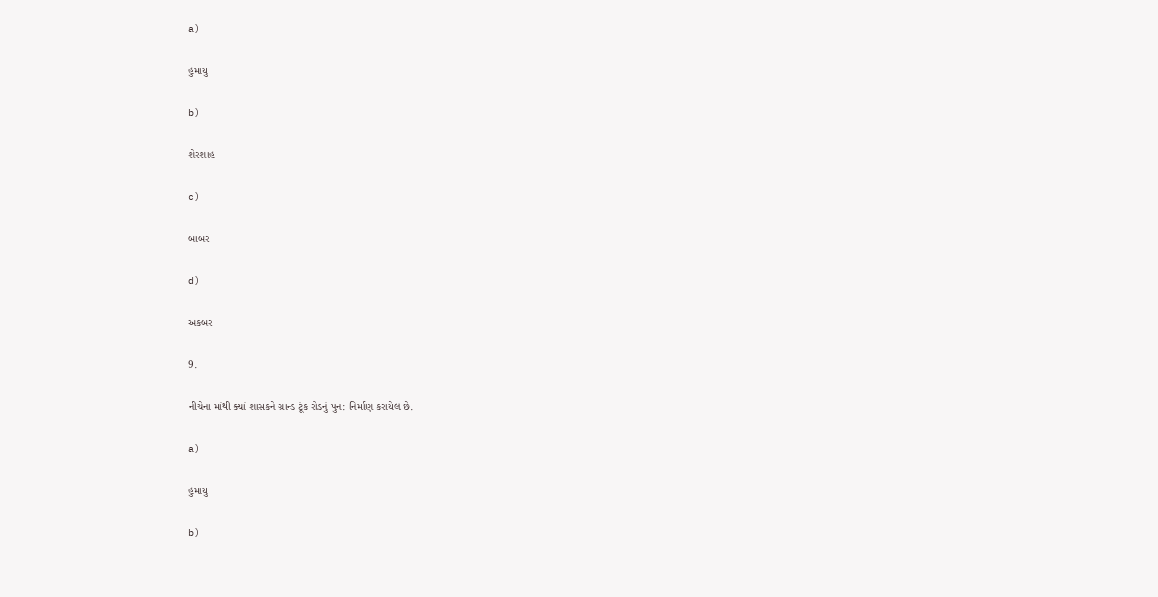a)

હુમાયુ

b)

શેરશાહ

c)

બાબર

d)

અકબર

9.

નીચેના માંથી ક્યાં શાસકને ગ્રાન્ડ ટૂંક રોડનું પુન: નિર્માણ કરાયેલ છે.

a)

હુમાયુ

b)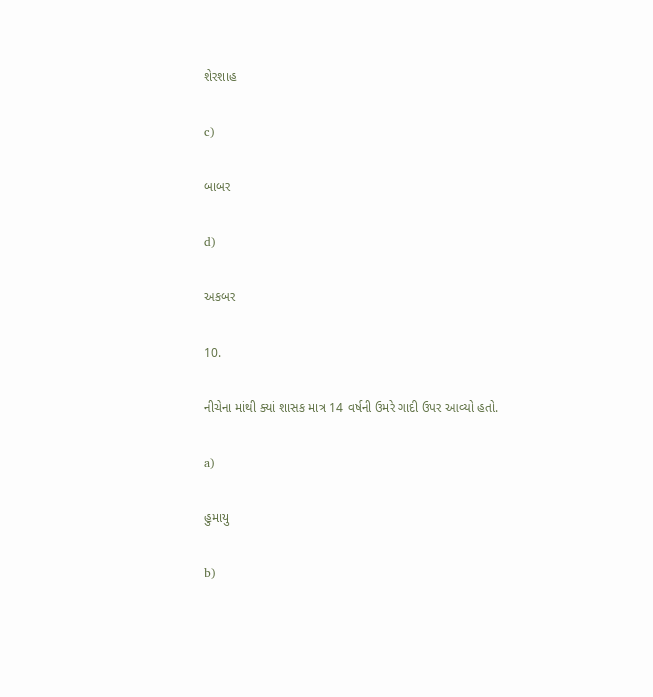શેરશાહ

c)

બાબર

d)

અકબર

10.

નીચેના માંથી ક્યાં શાસક માત્ર 14 વર્ષની ઉમરે ગાદી ઉપર આવ્યો હતો.

a)

હુમાયુ

b)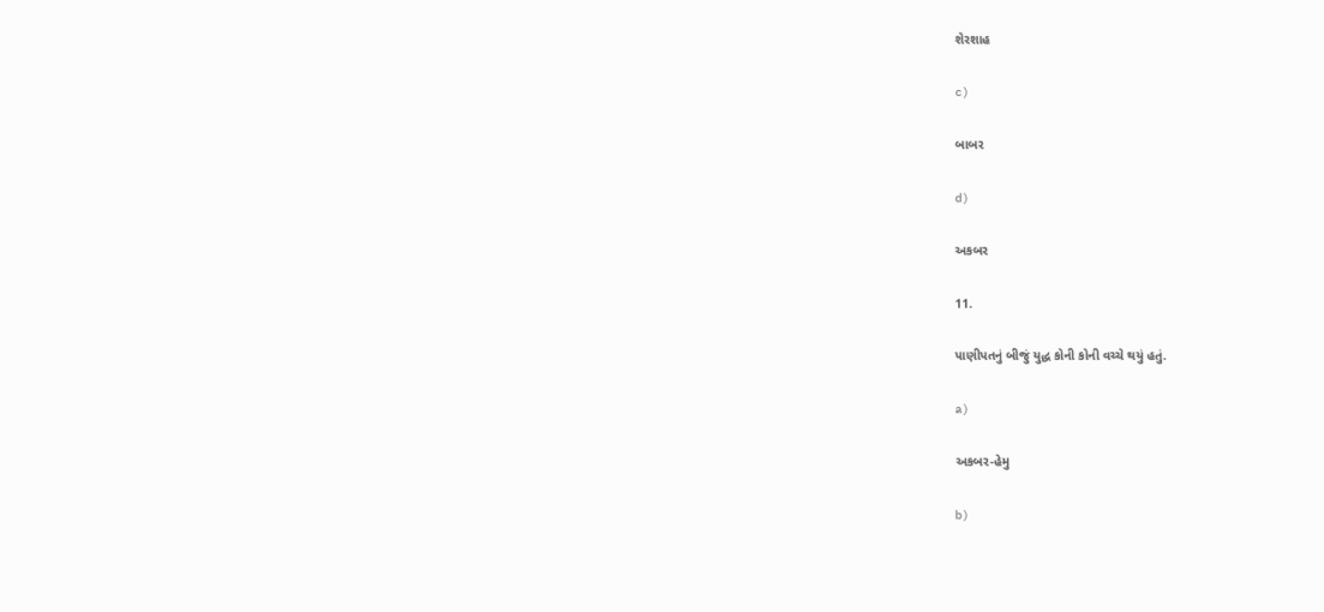શેરશાહ

c)

બાબર

d)

અકબર

11.

પાણીપતનું બીજું યુદ્ધ કોની કોની વચ્ચે થયું હતું.

a)

અકબર-હેમુ

b)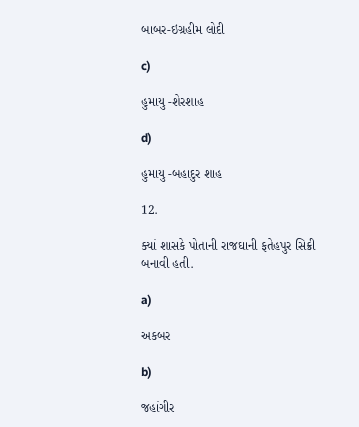બાબર-ઇગ્રહીમ લોદી

c)

હુમાયુ -શેરશાહ

d)

હુમાયુ -બહાદુર શાહ

12.

ક્યાં શાસકે પોતાની રાજઘાની ફતેહપુર સિક્રી બનાવી હતી.

a)

અકબર

b)

જહાંગીર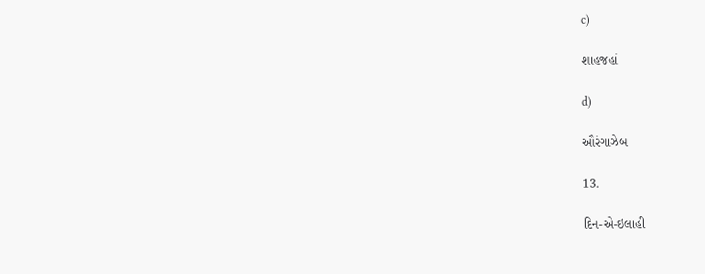c)

શાહજહાં

d)

ઔરંગાઝેબ

13.

દિન-એ-ઇલાહી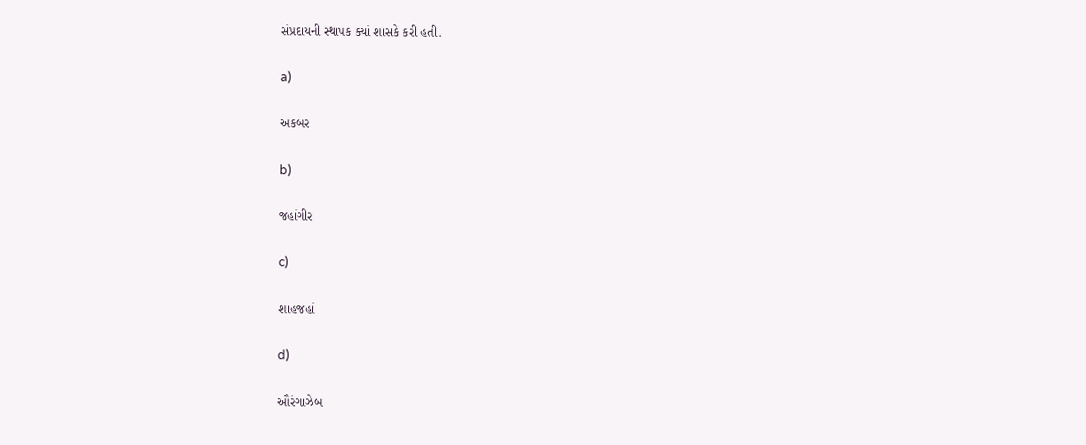સંપ્રદાયની સ્થાપક ક્યાં શાસકે કરી હતી.

a)

અકબર

b)

જહાંગીર

c)

શાહજહાં

d)

ઔરંગાઝેબ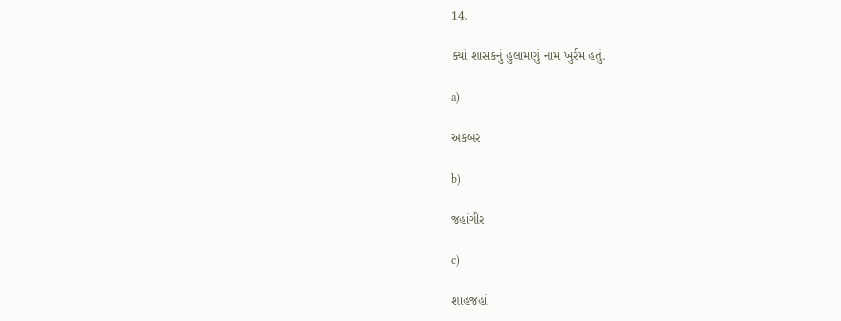14.

ક્યાં શાસકનું હુલામણું નામ ખુર્રમ હતું.

a)

અકબર

b)

જહાંગીર

c)

શાહજહાં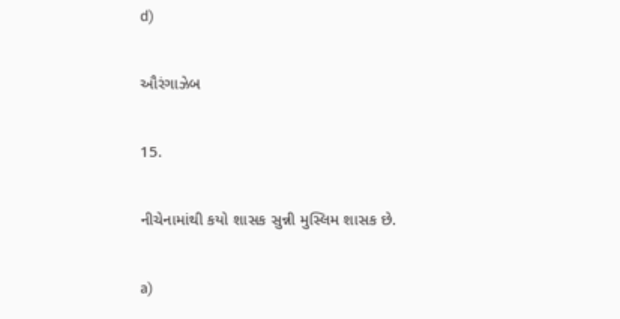d)

ઔરંગાઝેબ

15.

નીચેનામાંથી કયો શાસક સુન્ની મુસ્લિમ શાસક છે.

a)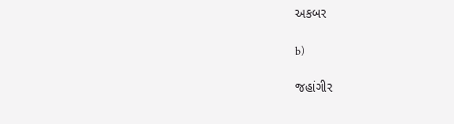અકબર

b)

જહાંગીર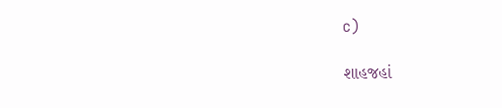c)

શાહજહાં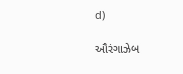d)

ઔરંગાઝેબ